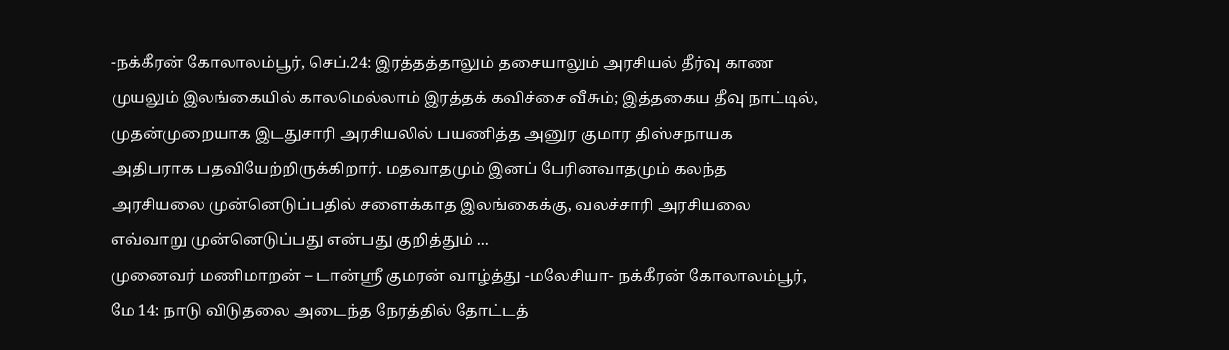-நக்கீரன் கோலாலம்பூர், செப்.24: இரத்தத்தாலும் தசையாலும் அரசியல் தீர்வு காண முயலும் இலங்கையில் காலமெல்லாம் இரத்தக் கவிச்சை வீசும்; இத்தகைய தீவு நாட்டில், முதன்முறையாக இடதுசாரி அரசியலில் பயணித்த அனுர குமார திஸ்சநாயக அதிபராக பதவியேற்றிருக்கிறார். மதவாதமும் இனப் பேரினவாதமும் கலந்த அரசியலை முன்னெடுப்பதில் சளைக்காத இலங்கைக்கு, வலச்சாரி அரசியலை எவ்வாறு முன்னெடுப்பது என்பது குறித்தும் ...
முனைவர் மணிமாறன் – டான்ஸ்ரீ குமரன் வாழ்த்து -மலேசியா- நக்கீரன் கோலாலம்பூர், மே 14: நாடு விடுதலை அடைந்த நேரத்தில் தோட்டத்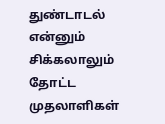துண்டாடல் என்னும் சிக்கலாலும் தோட்ட முதலாளிகள்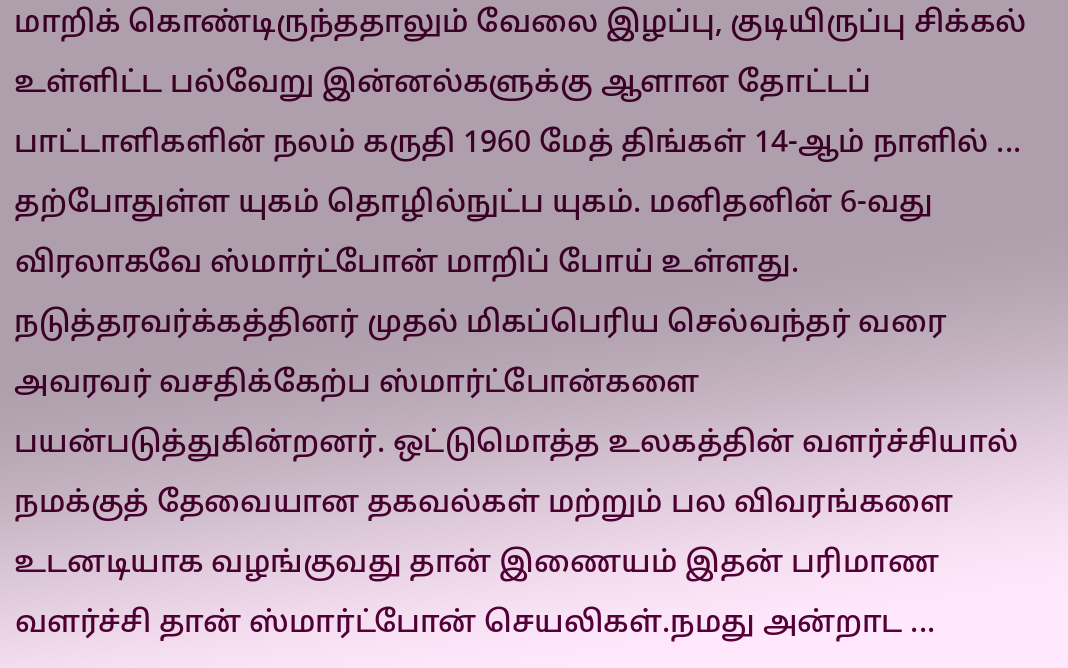மாறிக் கொண்டிருந்ததாலும் வேலை இழப்பு, குடியிருப்பு சிக்கல் உள்ளிட்ட பல்வேறு இன்னல்களுக்கு ஆளான தோட்டப் பாட்டாளிகளின் நலம் கருதி 1960 மேத் திங்கள் 14-ஆம் நாளில் ...
தற்போதுள்ள யுகம் தொழில்நுட்ப யுகம். மனிதனின் 6-வது விரலாகவே ஸ்மார்ட்போன் மாறிப் போய் உள்ளது. நடுத்தரவர்க்கத்தினர் முதல் மிகப்பெரிய செல்வந்தர் வரை அவரவர் வசதிக்கேற்ப ஸ்மார்ட்போன்களை பயன்படுத்துகின்றனர். ஒட்டுமொத்த உலகத்தின் வளர்ச்சியால் நமக்குத் தேவையான தகவல்கள் மற்றும் பல விவரங்களை உடனடியாக வழங்குவது தான் இணையம் இதன் பரிமாண வளர்ச்சி தான் ஸ்மார்ட்போன் செயலிகள்.நமது அன்றாட ...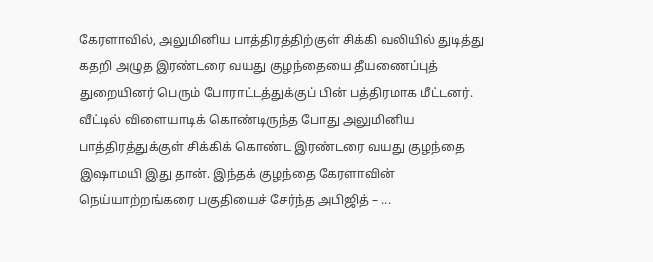கேரளாவில், அலுமினிய பாத்திரத்திற்குள் சிக்கி வலியில் துடித்து கதறி அழுத இரண்டரை வயது குழந்தையை தீயணைப்புத் துறையினர் பெரும் போராட்டத்துக்குப் பின் பத்திரமாக மீட்டனர். வீட்டில் விளையாடிக் கொண்டிருந்த போது அலுமினிய பாத்திரத்துக்குள் சிக்கிக் கொண்ட இரண்டரை வயது குழந்தை இஷாமயி இது தான். இந்தக் குழந்தை கேரளாவின் நெய்யாற்றங்கரை பகுதியைச் சேர்ந்த அபிஜித் – ...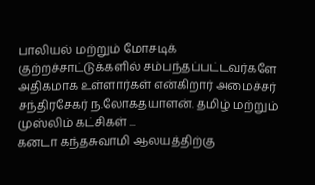பாலியல் மற்றும் மோசடிக் குற்றச்சாட்டுக்களில் சம்பந்தப்பட்டவர்களே அதிகமாக உள்ளார்கள் என்கிறார் அமைச்சர் சந்திரசேகர் ந.லோகதயாளன். தமிழ் மற்றும் முஸ்லிம் கட்சிகள் ...
கனடா கந்தசுவாமி ஆலயத்திற்கு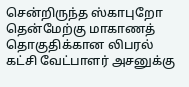சென்றிருந்த ஸ்காபுறோ தென்மேற்கு மாகாணத் தொகுதிக்கான லிபரல் கட்சி வேட்பாளர் அசனுக்கு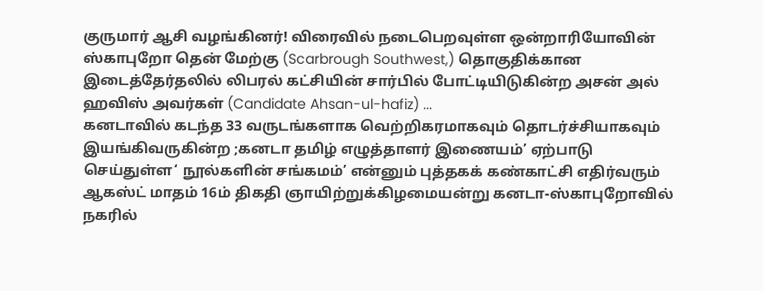குருமார் ஆசி வழங்கினர்! விரைவில் நடைபெறவுள்ள ஒன்றாரியோவின் ஸ்காபுறோ தென் மேற்கு (Scarbrough Southwest,) தொகுதிக்கான இடைத்தேர்தலில் லிபரல் கட்சியின் சார்பில் போட்டியிடுகின்ற அசன் அல் ஹவிஸ் அவர்கள் (Candidate Ahsan-ul-hafiz) ...
கனடாவில் கடந்த 33 வருடங்களாக வெற்றிகரமாகவும் தொடர்ச்சியாகவும் இயங்கிவருகின்ற ;கனடா தமிழ் எழுத்தாளர் இணையம்’ ஏற்பாடு செய்துள்ள‘ நூல்களின் சங்கமம்’ என்னும் புத்தகக் கண்காட்சி எதிர்வரும் ஆகஸ்ட் மாதம் 16ம் திகதி ஞாயிற்றுக்கிழமையன்று கனடா-ஸ்காபுறோவில் நகரில்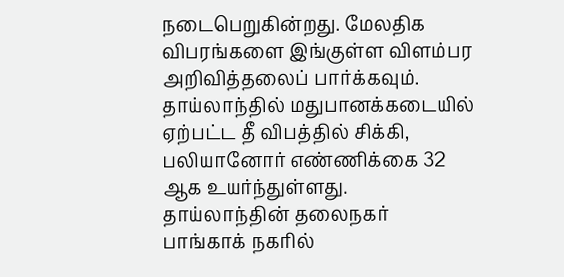நடைபெறுகின்றது. மேலதிக விபரங்களை இங்குள்ள விளம்பர அறிவித்தலைப் பார்க்கவும்.
தாய்லாந்தில் மதுபானக்கடையில் ஏற்பட்ட தீ விபத்தில் சிக்கி, பலியானோர் எண்ணிக்கை 32 ஆக உயர்ந்துள்ளது. தாய்லாந்தின் தலைநகர் பாங்காக் நகரில்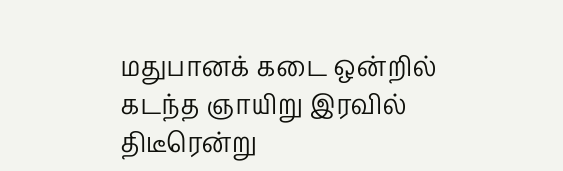மதுபானக் கடை ஒன்றில் கடந்த ஞாயிறு இரவில் திடீரென்று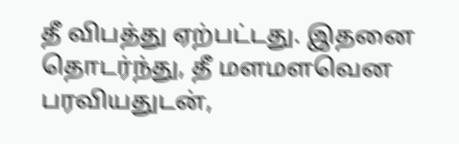தீ விபத்து ஏற்பட்டது. இதனை தொடர்ந்து, தீ மளமளவென பரவியதுடன்,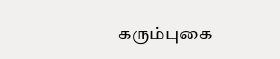கரும்புகை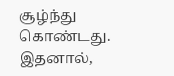சூழ்ந்து கொண்டது. இதனால்,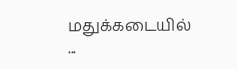மதுக்கடையில் ...